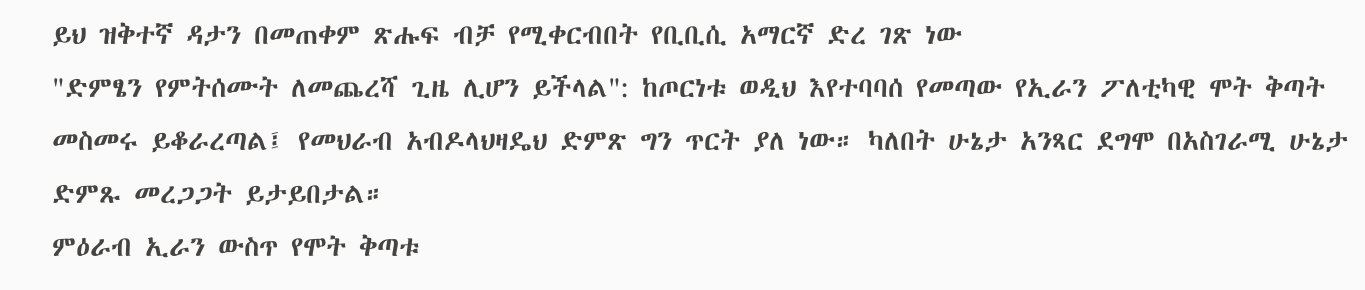ይህ ዝቅተኛ ዳታን በመጠቀም ጽሑፍ ብቻ የሚቀርብበት የቢቢሲ አማርኛ ድረ ገጽ ነው
"ድምፄን የምትሰሙት ለመጨረሻ ጊዜ ሊሆን ይችላል": ከጦርነቱ ወዲህ እየተባባሰ የመጣው የኢራን ፖለቲካዊ ሞት ቅጣት
መስመሩ ይቆራረጣል፤ የመህራብ አብዶላህዛዴህ ድምጽ ግን ጥርት ያለ ነው። ካለበት ሁኔታ አንጻር ደግሞ በአስገራሚ ሁኔታ ድምጹ መረጋጋት ይታይበታል።
ምዕራብ ኢራን ውስጥ የሞት ቅጣቱ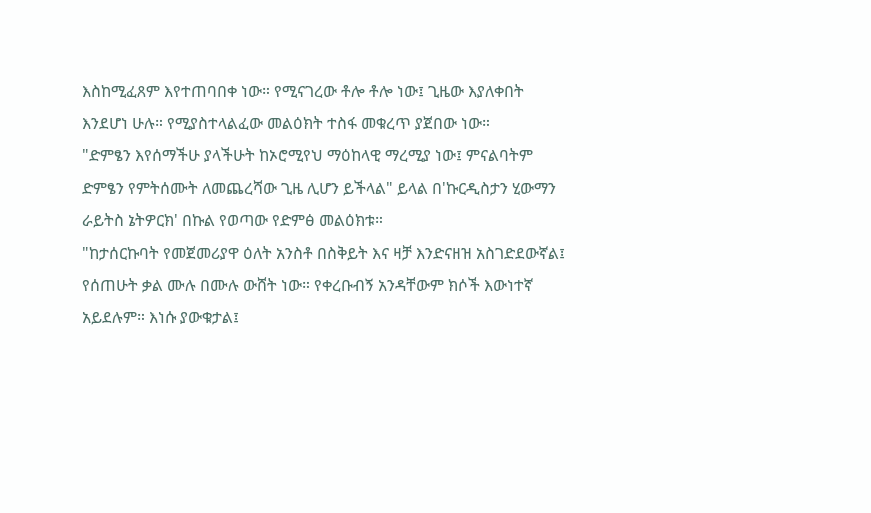እስከሚፈጸም እየተጠባበቀ ነው። የሚናገረው ቶሎ ቶሎ ነው፤ ጊዜው እያለቀበት እንደሆነ ሁሉ። የሚያስተላልፈው መልዕክት ተስፋ መቁረጥ ያጀበው ነው።
"ድምፄን እየሰማችሁ ያላችሁት ከኦሮሚየህ ማዕከላዊ ማረሚያ ነው፤ ምናልባትም ድምፄን የምትሰሙት ለመጨረሻው ጊዜ ሊሆን ይችላል" ይላል በ'ኩርዲስታን ሂውማን ራይትስ ኔትዎርክ' በኩል የወጣው የድምፅ መልዕክቱ።
"ከታሰርኩባት የመጀመሪያዋ ዕለት አንስቶ በስቅይት እና ዛቻ እንድናዘዝ አስገድደውኛል፤ የሰጠሁት ቃል ሙሉ በሙሉ ውሸት ነው። የቀረቡብኝ አንዳቸውም ክሶች እውነተኛ አይደሉም። እነሱ ያውቁታል፤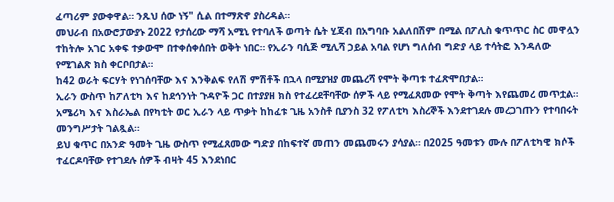ፈጣሪም ያውቀዋል። ንጹህ ሰው ነኝ" ሲል በተማጽኖ ያስረዳል።
መህራብ በአውሮፓውያኑ 2022 የታሰረው ማሻ አሚኒ የተባለች ወጣት ሴት ሂጃብ በአግባቡ አልለበሽም በሚል በፖሊስ ቁጥጥር ስር መዋሏን ተከትሎ አገር አቀፍ ተቃውሞ በተቀሰቀሰበት ወቅት ነበር። የኢራን ባሲጅ ሚሊሻ ኃይል አባል የሆነ ግለሰብ ግድያ ላይ ተሳትፎ እንዳለው የሚገልጽ ክስ ቀርቦበታል።
ከ42 ወራት ፍርሃት የነገሰባቸው እና እንቅልፍ የለሽ ምሽቶች በኋላ በሚያዝያ መጨረሻ የሞት ቅጣቱ ተፈጽሞበታል።
ኢራን ውስጥ ከፖለቲካ እና ከደኅንነት ጉዳዮች ጋር በተያያዘ ክስ የተፈረደቸባቸው ሰዎች ላይ የሚፈጸመው የሞት ቅጣት እየጨመረ መጥቷል።
አሜሪካ እና እስራኤል በየካቲት ወር ኢራን ላይ ጥቃት ከከፈቱ ጊዜ አንስቶ ቢያንስ 32 የፖለቲካ እስረኞች እንደተገደሉ መረጋገጡን የተባበሩት መንግሥታት ገልጿል።
ይህ ቁጥር በአንድ ዓመት ጊዜ ውስጥ የሚፈጸመው ግድያ በከፍተኛ መጠን መጨመሩን ያሳያል። በ2025 ዓመቱን ሙሉ በፖለቲካዊ ክሶች ተፈርዶባቸው የተገደሉ ሰዎች ብዛት 45 እንደነበር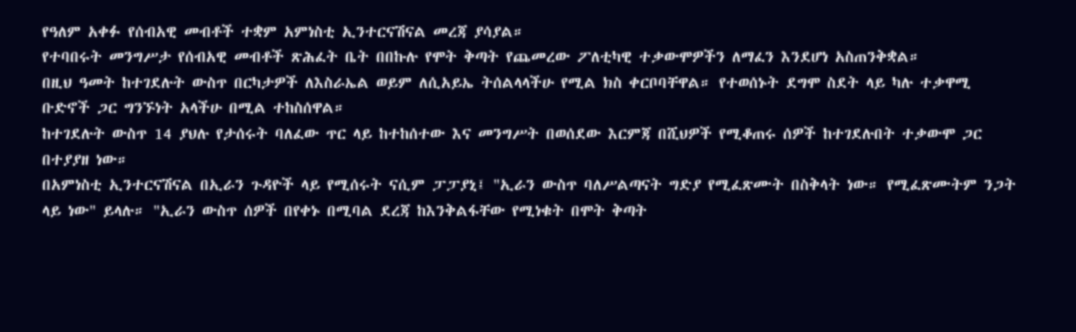የዓለም አቀፉ የሰብአዊ መብቶች ተቋም አምነስቲ ኢንተርናሽናል መረጃ ያሳያል።
የተባበሩት መንግሥታ የሰብአዊ መብቶች ጽሕፈት ቤት በበኩሉ የሞት ቅጣት የጨመረው ፖለቲካዊ ተቃውሞዎችን ለማፈን እንደሆነ አስጠንቅቋል።
በዚህ ዓመት ከተገደሉት ውስጥ በርካታዎች ለእስራኤል ወይም ለሲአይኤ ትሰልላላችሁ የሚል ክስ ቀርቦባቸዋል። የተወሰኑት ደግሞ ስደት ላይ ካሉ ተቃዋሚ ቡድኖች ጋር ግንኙነት አላችሁ በሚል ተከስሰዋል።
ከተገደሉት ውስጥ 14 ያህሉ የታሰሩት ባለፈው ጥር ላይ ከተከሰተው እና መንግሥት በወሰደው እርምጃ በሺህዎች የሚቆጠሩ ሰዎች ከተገደሉበት ተቃውሞ ጋር በተያያዘ ነው።
በአምነስቲ ኢንተርናሽናል በኢራን ጉዳዮች ላይ የሚሰሩት ናሲም ፓፓያኒ፤ "ኢራን ውስጥ ባለሥልጣናት ግድያ የሚፈጽሙት በስቅላት ነው። የሚፈጽሙትም ንጋት ላይ ነው" ይላሉ። "ኢራን ውስጥ ሰዎች በየቀኑ በሚባል ደረጃ ከእንቅልፋቸው የሚነቁት በሞት ቅጣት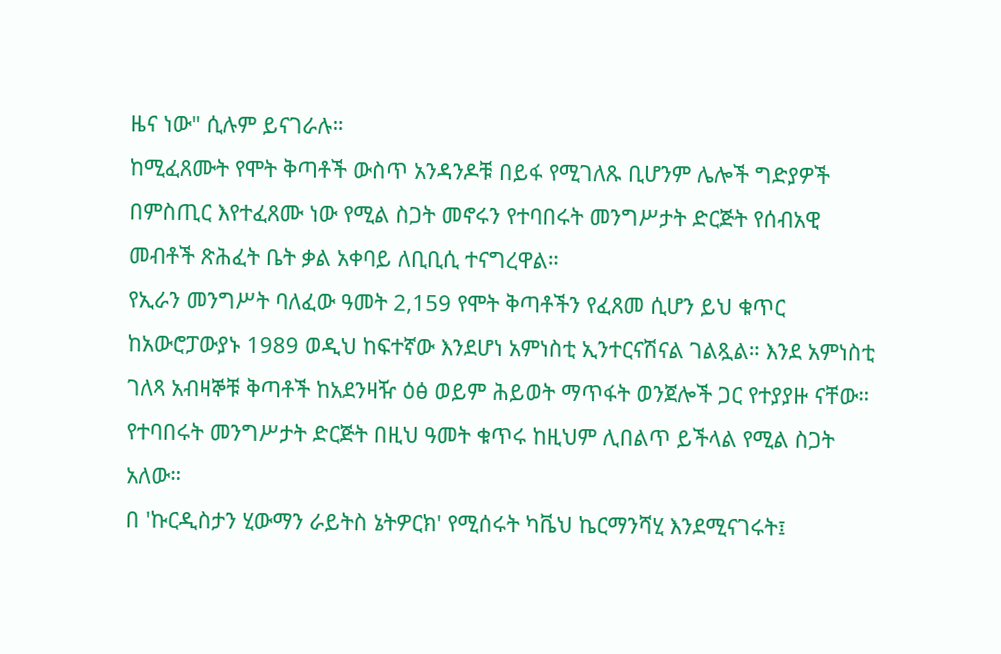ዜና ነው" ሲሉም ይናገራሉ።
ከሚፈጸሙት የሞት ቅጣቶች ውስጥ አንዳንዶቹ በይፋ የሚገለጹ ቢሆንም ሌሎች ግድያዎች በምስጢር እየተፈጸሙ ነው የሚል ስጋት መኖሩን የተባበሩት መንግሥታት ድርጅት የሰብአዊ መብቶች ጽሕፈት ቤት ቃል አቀባይ ለቢቢሲ ተናግረዋል።
የኢራን መንግሥት ባለፈው ዓመት 2,159 የሞት ቅጣቶችን የፈጸመ ሲሆን ይህ ቁጥር ከአውሮፓውያኑ 1989 ወዲህ ከፍተኛው እንደሆነ አምነስቲ ኢንተርናሽናል ገልጿል። እንደ አምነስቲ ገለጻ አብዛኞቹ ቅጣቶች ከአደንዛዥ ዕፅ ወይም ሕይወት ማጥፋት ወንጀሎች ጋር የተያያዙ ናቸው።
የተባበሩት መንግሥታት ድርጅት በዚህ ዓመት ቁጥሩ ከዚህም ሊበልጥ ይችላል የሚል ስጋት አለው።
በ 'ኩርዲስታን ሂውማን ራይትስ ኔትዎርክ' የሚሰሩት ካቬህ ኬርማንሻሂ እንደሚናገሩት፤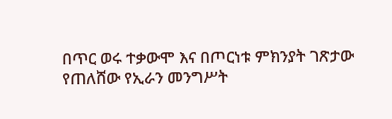በጥር ወሩ ተቃውሞ እና በጦርነቱ ምክንያት ገጽታው የጠለሸው የኢራን መንግሥት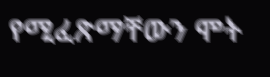የሚፈጽማቸውን ሞት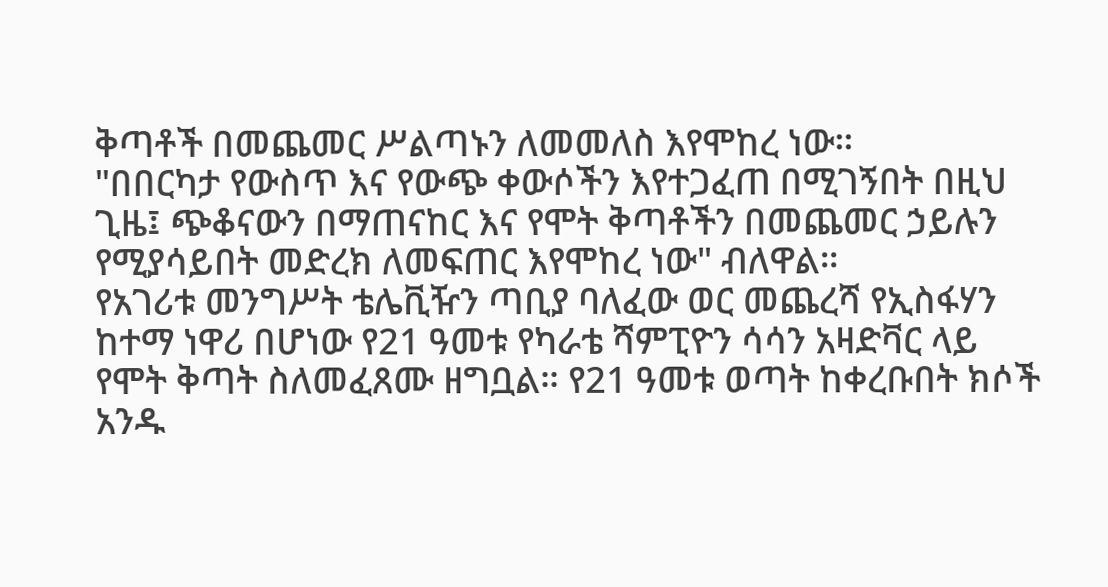ቅጣቶች በመጨመር ሥልጣኑን ለመመለስ እየሞከረ ነው።
"በበርካታ የውስጥ እና የውጭ ቀውሶችን እየተጋፈጠ በሚገኝበት በዚህ ጊዜ፤ ጭቆናውን በማጠናከር እና የሞት ቅጣቶችን በመጨመር ኃይሉን የሚያሳይበት መድረክ ለመፍጠር እየሞከረ ነው" ብለዋል።
የአገሪቱ መንግሥት ቴሌቪዥን ጣቢያ ባለፈው ወር መጨረሻ የኢስፋሃን ከተማ ነዋሪ በሆነው የ21 ዓመቱ የካራቴ ሻምፒዮን ሳሳን አዛድቫር ላይ የሞት ቅጣት ስለመፈጸሙ ዘግቧል። የ21 ዓመቱ ወጣት ከቀረቡበት ክሶች አንዱ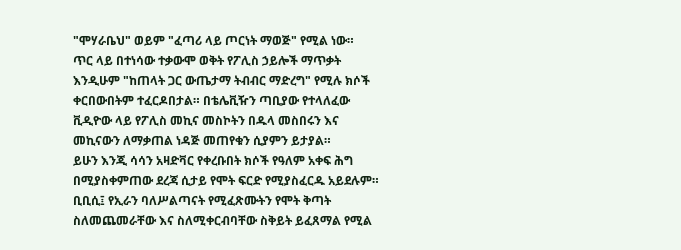"ሞሃራቤህ" ወይም "ፈጣሪ ላይ ጦርነት ማወጅ" የሚል ነው።
ጥር ላይ በተነሳው ተቃውሞ ወቅት የፖሊስ ኃይሎች ማጥቃት እንዲሁም "ከጠላት ጋር ውጤታማ ትብብር ማድረግ" የሚሉ ክሶች ቀርበውበትም ተፈርዶበታል። በቴሌቪዥን ጣቢያው የተላለፈው ቪዲዮው ላይ የፖሊስ መኪና መስኮትን በዱላ መስበሩን እና መኪናውን ለማቃጠል ነዳጅ መጠየቁን ሲያምን ይታያል።
ይሁን እንጂ ሳሳን አዛድቫር የቀረቡበት ክሶች የዓለም አቀፍ ሕግ በሚያስቀምጠው ደረጃ ሲታይ የሞት ፍርድ የሚያስፈርዱ አይደሉም።
ቢቢሲ፤ የኢራን ባለሥልጣናት የሚፈጽሙትን የሞት ቅጣት ስለመጨመራቸው እና ስለሚቀርብባቸው ስቅይት ይፈጸማል የሚል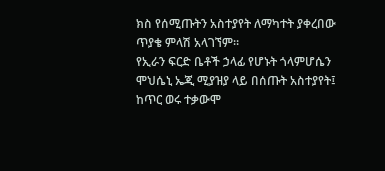ክስ የሰሚጡትን አስተያየት ለማካተት ያቀረበው ጥያቄ ምላሽ አላገኘም።
የኢራን ፍርድ ቤቶች ኃላፊ የሆኑት ጎላምሆሴን ሞህሴኒ ኤጂ ሚያዝያ ላይ በሰጡት አስተያየት፤ ከጥር ወሩ ተቃውሞ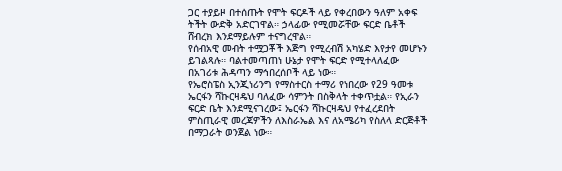ጋር ተያይዞ በተሰጡት የሞት ፍርዶች ላይ የቀረበውን ዓለም አቀፍ ትችት ውድቅ አድርገዋል። ኃላፊው የሚመሯቸው ፍርድ ቤቶች ሸብረክ እንደማይሉም ተናግረዋል።
የሰብአዊ መብት ተሟጋቾች እጅግ የሚረብሽ አካሄድ እየታየ መሆኑን ይገልጻሉ። ባልተመጣጠነ ሁኔታ የሞት ፍርድ የሚተላለፈው በአገሪቱ ሕዳጣን ማኅበረሰቦች ላይ ነው።
የኤሮስፔስ ኢንጂነሪንግ የማስተርስ ተማሪ የነበረው የ29 ዓመቱ ኤርፋን ሻኩርዛዴህ ባለፈው ሳምንት በስቅላት ተቀጥቷል። የኢራን ፍርድ ቤት እንደሚናገረው፤ ኤርፋን ሻኩርዛዴህ የተፈረደበት ምስጢራዊ መረጃዎችን ለእስራኤል እና ለአሜሪካ የስለላ ድርጅቶች በማጋራት ወንጀል ነው።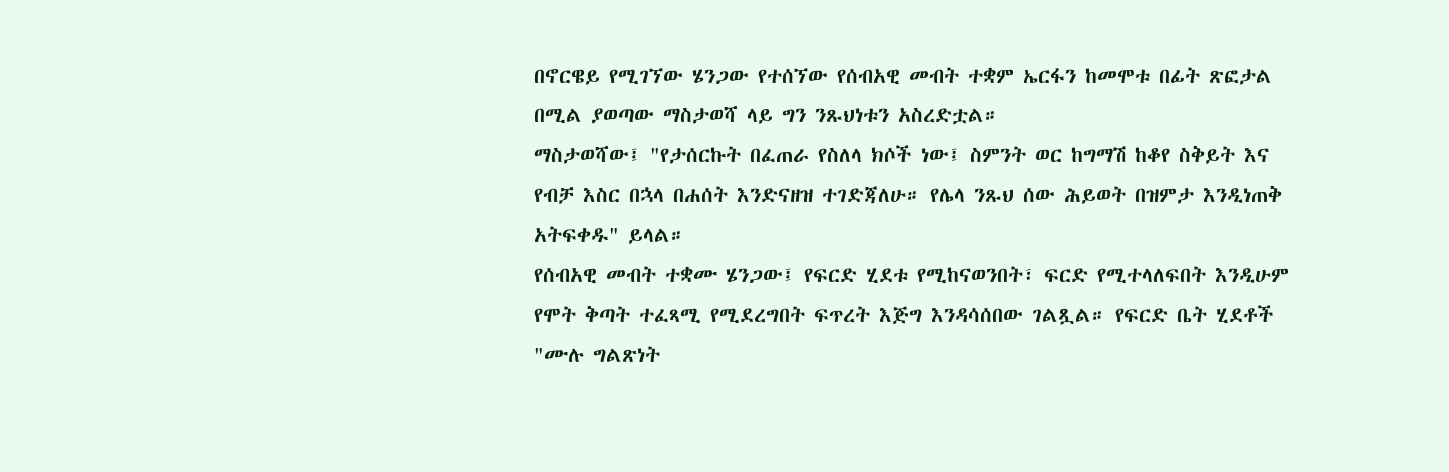በኖርዌይ የሚገኘው ሄንጋው የተሰኘው የሰብአዊ መብት ተቋም ኤርፋን ከመሞቱ በፊት ጽፎታል በሚል ያወጣው ማስታወሻ ላይ ግን ንጹህነቱን አስረድቷል።
ማስታወሻው፤ "የታሰርኩት በፈጠራ የስለላ ክሶች ነው፤ ስምንት ወር ከግማሽ ከቆየ ስቅይት እና የብቻ እስር በኋላ በሐሰት እንድናዘዝ ተገድጃለሁ። የሌላ ንጹህ ሰው ሕይወት በዝምታ እንዲነጠቅ አትፍቀዱ" ይላል።
የሰብአዊ መብት ተቋሙ ሄንጋው፤ የፍርድ ሂደቱ የሚከናወንበት፣ ፍርድ የሚተላለፍበት እንዲሁም የሞት ቅጣት ተፈጻሚ የሚደረግበት ፍጥረት እጅግ እንዳሳሰበው ገልጿል። የፍርድ ቤት ሂደቶች "ሙሉ ግልጽነት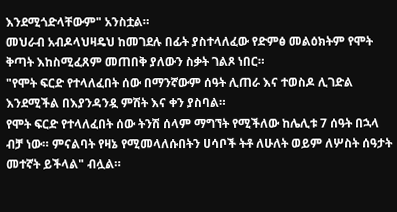እንደሚጎድላቸውም" አንስቷል።
መህራብ አብዶላህዛዴህ ከመገደሉ በፊት ያስተላለፈው የድምፅ መልዕክትም የሞት ቅጣት እከስሚፈጸም መጠበቅ ያለውን ስቃት ገልጾ ነበር።
"የሞት ፍርድ የተላለፈበት ሰው በማንኛውም ሰዓት ሊጠራ እና ተወስዶ ሊገድል እንደሚችል በእያንዳንዷ ምሽት እና ቀን ያስባል።
የሞት ፍርድ የተላለፈበት ሰው ትንሽ ሰላም ማግኘት የሚችለው ከሌሊቱ 7 ሰዓት በኋላ ብቻ ነው። ምናልባት የዛኔ የሚመላለሱበትን ሀሳቦች ትቶ ለሁለት ወይም ለሦስት ሰዓታት መተኛት ይችላል" ብሏል።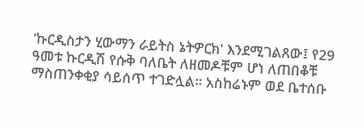'ኩርዲስታን ሂውማን ራይትስ ኔትዎርክ' እንደሚገልጸው፤ የ29 ዓመቱ ኩርዲሽ የሱቅ ባለቤት ለዘመዶቹም ሆነ ለጠበቆቹ ማስጠንቀቂያ ሳይሰጥ ተገድሏል። አስከሬኑም ወደ ቤተሰቡ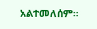አልተመለሰም።